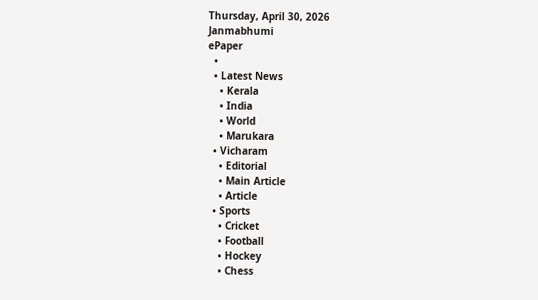Thursday, April 30, 2026
Janmabhumi
ePaper
  •
  • Latest News
    • Kerala
    • India
    • World
    • Marukara
  • Vicharam
    • Editorial
    • Main Article
    • Article
  • Sports
    • Cricket
    • Football
    • Hockey
    • Chess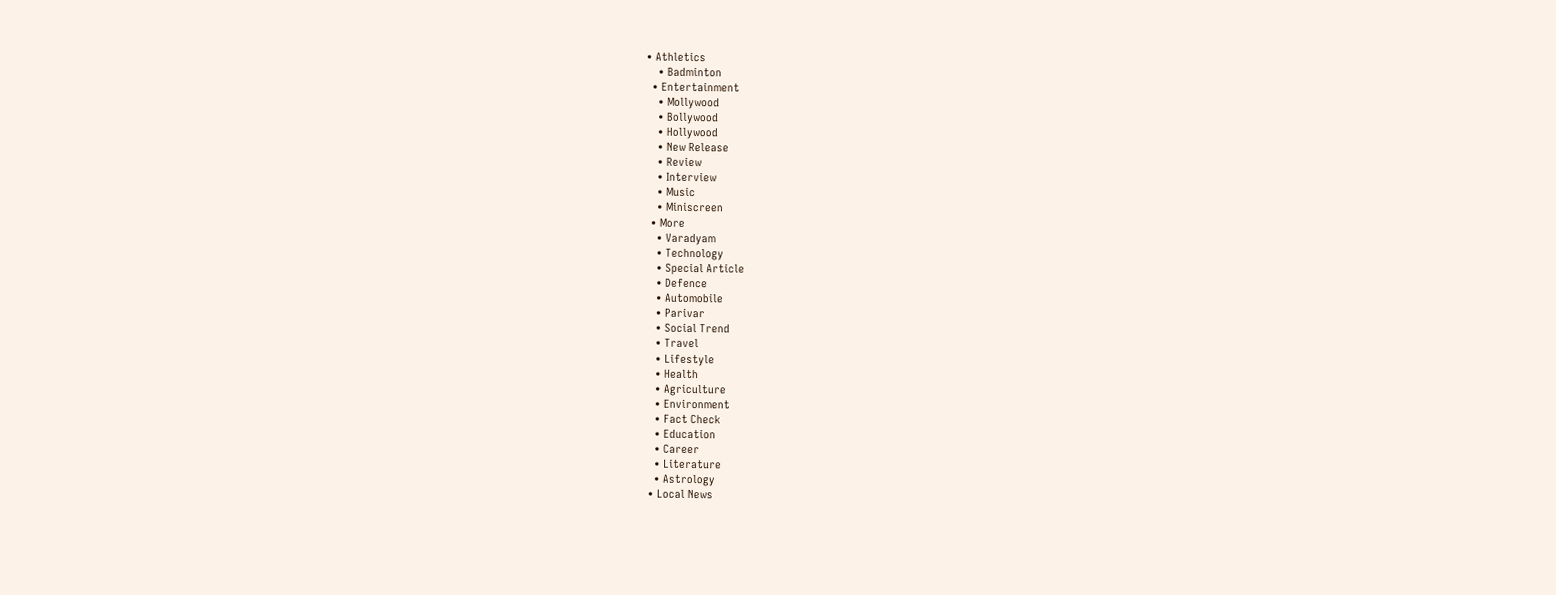• Athletics
    • Badminton
  • Entertainment
    • Mollywood
    • Bollywood
    • Hollywood
    • New Release
    • Review
    • Interview
    • Music
    • Miniscreen
  • More
    • Varadyam
    • Technology
    • Special Article
    • Defence
    • Automobile
    • Parivar
    • Social Trend
    • Travel
    • Lifestyle
    • Health
    • Agriculture
    • Environment
    • Fact Check
    • Education
    • Career
    • Literature
    • Astrology
  • Local News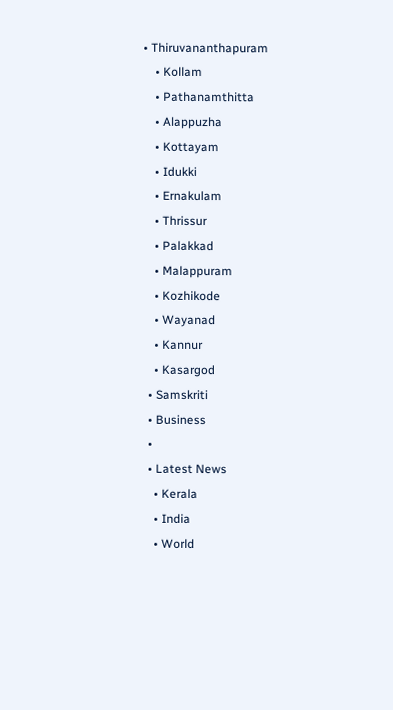• Thiruvananthapuram
    • Kollam
    • Pathanamthitta
    • Alappuzha
    • Kottayam
    • Idukki
    • Ernakulam
    • Thrissur
    • Palakkad
    • Malappuram
    • Kozhikode
    • Wayanad
    • Kannur
    • Kasargod
  • Samskriti
  • Business
  •
  • Latest News
    • Kerala
    • India
    • World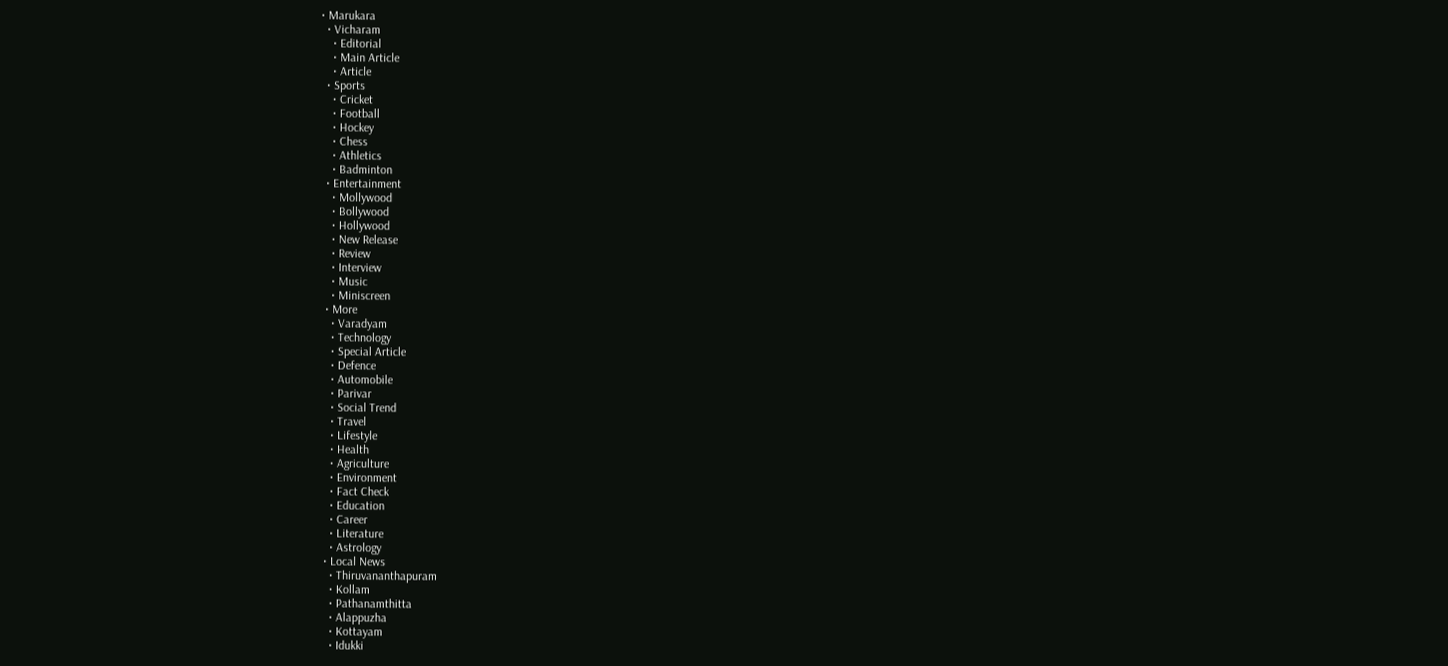• Marukara
  • Vicharam
    • Editorial
    • Main Article
    • Article
  • Sports
    • Cricket
    • Football
    • Hockey
    • Chess
    • Athletics
    • Badminton
  • Entertainment
    • Mollywood
    • Bollywood
    • Hollywood
    • New Release
    • Review
    • Interview
    • Music
    • Miniscreen
  • More
    • Varadyam
    • Technology
    • Special Article
    • Defence
    • Automobile
    • Parivar
    • Social Trend
    • Travel
    • Lifestyle
    • Health
    • Agriculture
    • Environment
    • Fact Check
    • Education
    • Career
    • Literature
    • Astrology
  • Local News
    • Thiruvananthapuram
    • Kollam
    • Pathanamthitta
    • Alappuzha
    • Kottayam
    • Idukki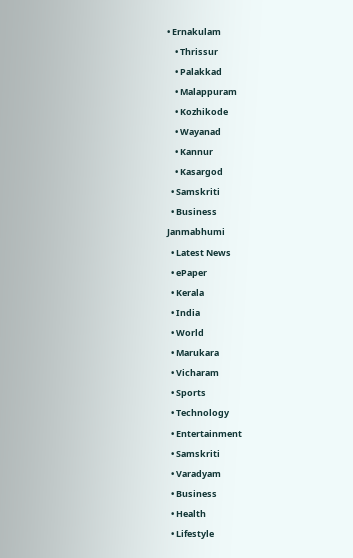• Ernakulam
    • Thrissur
    • Palakkad
    • Malappuram
    • Kozhikode
    • Wayanad
    • Kannur
    • Kasargod
  • Samskriti
  • Business
Janmabhumi
  • Latest News
  • ePaper
  • Kerala
  • India
  • World
  • Marukara
  • Vicharam
  • Sports
  • Technology
  • Entertainment
  • Samskriti
  • Varadyam
  • Business
  • Health
  • Lifestyle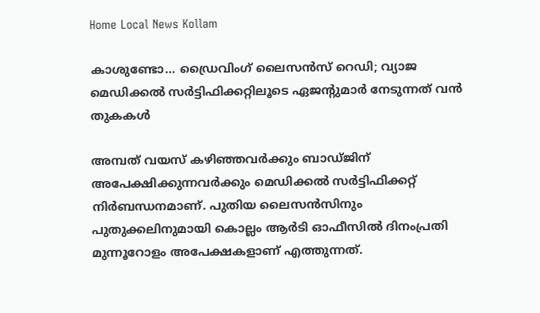Home Local News Kollam

കാശുണ്ടോ… ഡ്രൈവിംഗ് ലൈസന്‍സ് റെഡി; വ്യാജ മെഡിക്കല്‍ സര്‍ട്ടിഫിക്കറ്റിലൂടെ ഏജന്റുമാർ നേടുന്നത് വൻ തുകകൾ

അമ്പത് വയസ് കഴിഞ്ഞവര്‍ക്കും ബാഡ്ജിന് അപേക്ഷിക്കുന്നവര്‍ക്കും മെഡിക്കല്‍ സര്‍ട്ടിഫിക്കറ്റ് നിര്‍ബന്ധനമാണ്. പുതിയ ലൈസന്‍സിനും പുതുക്കലിനുമായി കൊല്ലം ആര്‍ടി ഓഫീസില്‍ ദിനംപ്രതി മുന്നൂറോളം അപേക്ഷകളാണ് എത്തുന്നത്.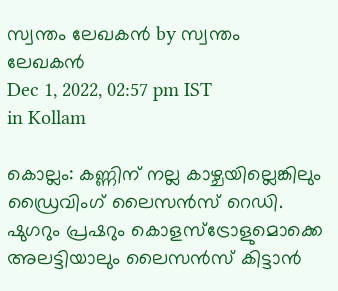സ്വന്തം ലേഖകന്‍ by സ്വന്തം ലേഖകന്‍
Dec 1, 2022, 02:57 pm IST
in Kollam

കൊല്ലം: കണ്ണിന് നല്ല കാഴ്ചയില്ലെങ്കിലും ഡ്രൈവിംഗ് ലൈസന്‍സ് റെഡി. ഷുഗറും പ്രഷറും കൊളസ്ട്രോളുമൊക്കെ അലട്ടിയാലും ലൈസന്‍സ് കിട്ടാന്‍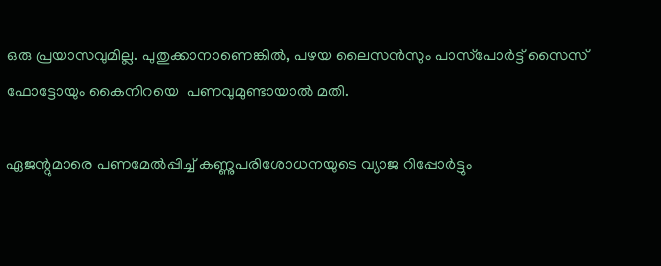ഒരു പ്രയാസവുമില്ല. പുതുക്കാനാണെങ്കില്‍, പഴയ ലൈസന്‍സും പാസ്‌പോര്‍ട്ട് സൈസ് ഫോട്ടോയും കൈനിറയെ  പണവുമുണ്ടായാല്‍ മതി.

ഏജന്റുമാരെ പണമേല്‍പ്പിച്ച് കണ്ണുപരിശോധനയുടെ വ്യാജ റിപ്പോര്‍ട്ടും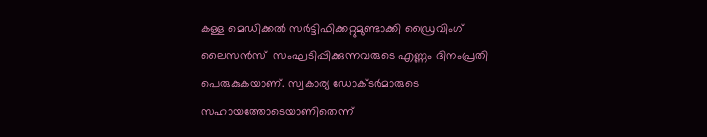കള്ള മെഡിക്കല്‍ സര്‍ട്ടിഫിക്കറ്റുമുണ്ടാക്കി ഡ്രൈവിംഗ് ലൈസന്‍സ്  സംഘടിപ്പിക്കുന്നവരുടെ എണ്ണം ദിനംപ്രതി പെരുകുകയാണ്. സ്വകാര്യ ഡോക്ടര്‍മാരുടെ സഹായത്തോടെയാണിതെന്ന്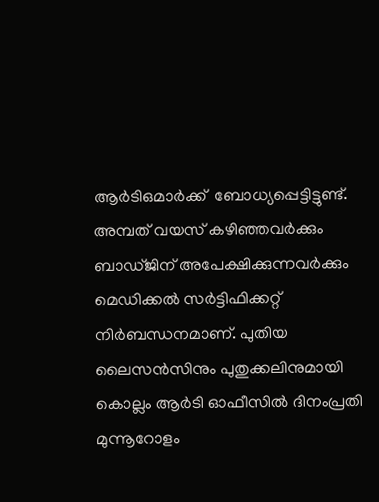ആര്‍ടിഒമാര്‍ക്ക്  ബോധ്യപ്പെട്ടിട്ടുണ്ട്. അമ്പത് വയസ് കഴിഞ്ഞവര്‍ക്കും ബാഡ്ജിന് അപേക്ഷിക്കുന്നവര്‍ക്കും മെഡിക്കല്‍ സര്‍ട്ടിഫിക്കറ്റ് നിര്‍ബന്ധനമാണ്. പുതിയ ലൈസന്‍സിനും പുതുക്കലിനുമായി  കൊല്ലം ആര്‍ടി ഓഫീസില്‍ ദിനംപ്രതി മുന്നൂറോളം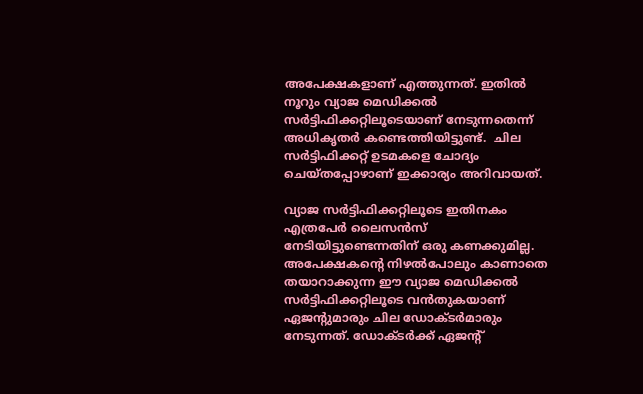അപേക്ഷകളാണ് എത്തുന്നത്. ഇതില്‍ നൂറും വ്യാജ മെഡിക്കല്‍ സര്‍ട്ടിഫിക്കറ്റിലൂടെയാണ് നേടുന്നതെന്ന് അധികൃതര്‍ കണ്ടെത്തിയിട്ടുണ്ട്.  ചില സര്‍ട്ടിഫിക്കറ്റ് ഉടമകളെ ചോദ്യം ചെയ്തപ്പോഴാണ് ഇക്കാര്യം അറിവായത്.

വ്യാജ സര്‍ട്ടിഫിക്കറ്റിലൂടെ ഇതിനകം എത്രപേര്‍ ലൈസന്‍സ് നേടിയിട്ടുണ്ടെന്നതിന് ഒരു കണക്കുമില്ല. അപേക്ഷകന്റെ നിഴല്‍പോലും കാണാതെ തയാറാക്കുന്ന ഈ വ്യാജ മെഡിക്കല്‍ സര്‍ട്ടിഫിക്കറ്റിലൂടെ വന്‍തുകയാണ് ഏജന്റുമാരും ചില ഡോക്ടര്‍മാരും  നേടുന്നത്. ഡോക്ടര്‍ക്ക് ഏജന്റ്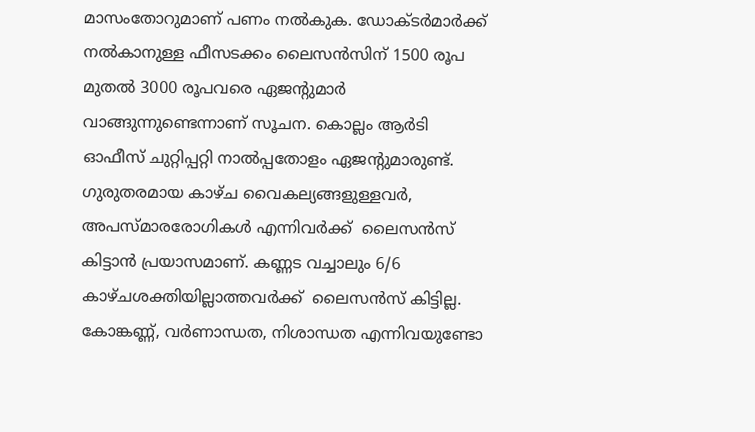മാസംതോറുമാണ് പണം നല്‍കുക. ഡോക്ടര്‍മാര്‍ക്ക് നല്‍കാനുള്ള ഫീസടക്കം ലൈസന്‍സിന് 1500 രൂപ മുതല്‍ 3000 രൂപവരെ ഏജന്റുമാര്‍ വാങ്ങുന്നുണ്ടെന്നാണ് സൂചന. കൊല്ലം ആര്‍ടി ഓഫീസ് ചുറ്റിപ്പറ്റി നാല്‍പ്പതോളം ഏജന്റുമാരുണ്ട്. ഗുരുതരമായ കാഴ്ച വൈകല്യങ്ങളുള്ളവര്‍, അപസ്മാരരോഗികള്‍ എന്നിവര്‍ക്ക്  ലൈസന്‍സ് കിട്ടാന്‍ പ്രയാസമാണ്. കണ്ണട വച്ചാലും 6/6 കാഴ്ചശക്തിയില്ലാത്തവര്‍ക്ക്  ലൈസന്‍സ് കിട്ടില്ല. കോങ്കണ്ണ്, വര്‍ണാന്ധത, നിശാന്ധത എന്നിവയുണ്ടോ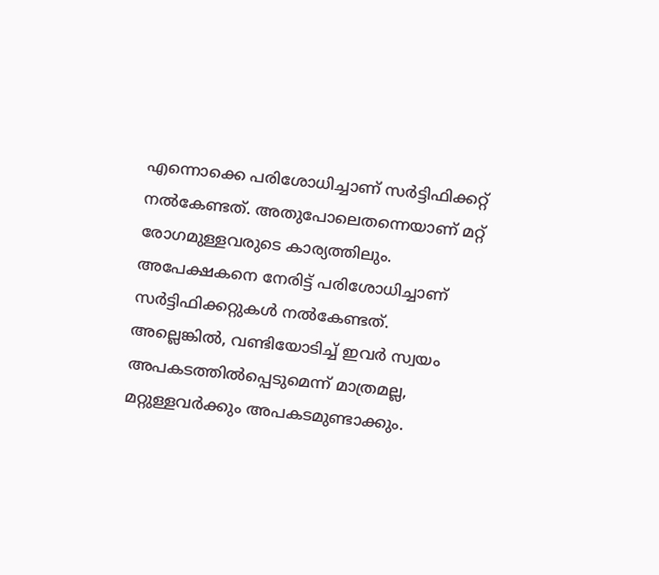എന്നൊക്കെ പരിശോധിച്ചാണ് സര്‍ട്ടിഫിക്കറ്റ് നല്‍കേണ്ടത്. അതുപോലെതന്നെയാണ് മറ്റ് രോഗമുള്ളവരുടെ കാര്യത്തിലും. അപേക്ഷകനെ നേരിട്ട് പരിശോധിച്ചാണ് സര്‍ട്ടിഫിക്കറ്റുകള്‍ നല്‍കേണ്ടത്. അല്ലെങ്കില്‍, വണ്ടിയോടിച്ച് ഇവര്‍ സ്വയം അപകടത്തില്‍പ്പെടുമെന്ന് മാത്രമല്ല, മറ്റുള്ളവര്‍ക്കും അപകടമുണ്ടാക്കും.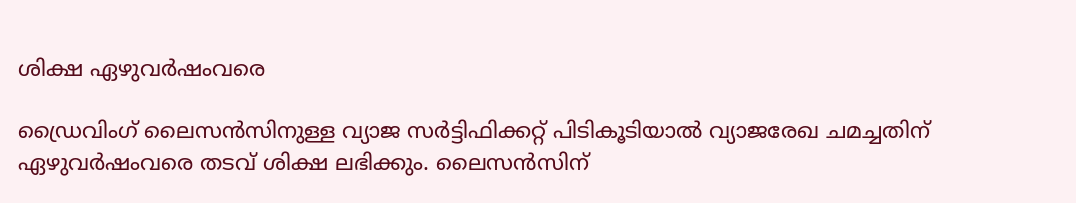ശിക്ഷ ഏഴുവര്‍ഷംവരെ

ഡ്രൈവിംഗ് ലൈസന്‍സിനുള്ള വ്യാജ സര്‍ട്ടിഫിക്കറ്റ് പിടികൂടിയാല്‍ വ്യാജരേഖ ചമച്ചതിന് ഏഴുവര്‍ഷംവരെ തടവ് ശിക്ഷ ലഭിക്കും. ലൈസന്‍സിന്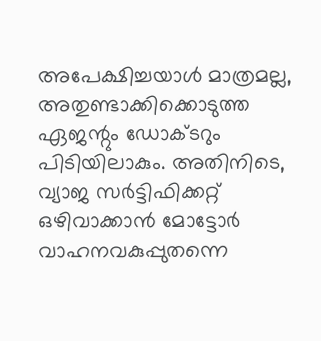അപേക്ഷിച്ചയാള്‍ മാത്രമല്ല, അതുണ്ടാക്കിക്കൊടുത്ത ഏജന്റും ഡോക്ടറും പിടിയിലാകും. അതിനിടെ,  വ്യാജ സര്‍ട്ടിഫിക്കറ്റ് ഒഴിവാക്കാന്‍ മോട്ടോര്‍ വാഹനവകുപ്പുതന്നെ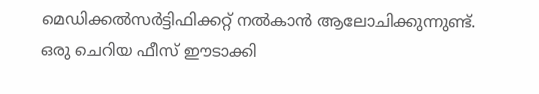മെഡിക്കല്‍സര്‍ട്ടിഫിക്കറ്റ് നല്‍കാന്‍ ആലോചിക്കുന്നുണ്ട്. ഒരു ചെറിയ ഫീസ് ഈടാക്കി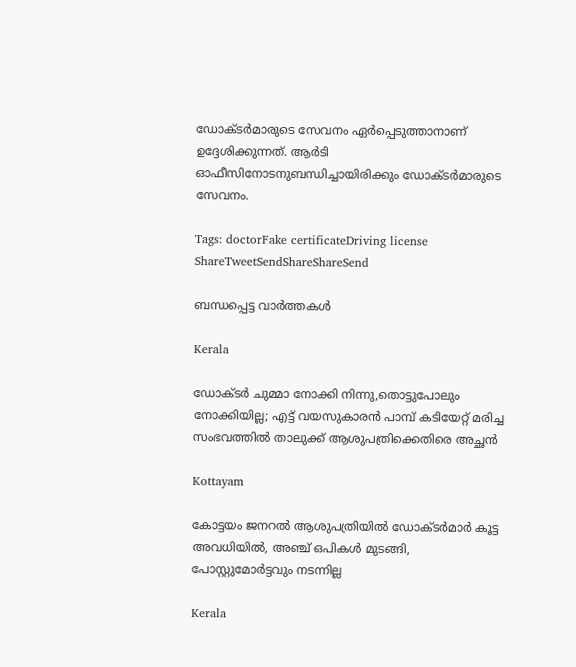ഡോക്ടര്‍മാരുടെ സേവനം ഏര്‍പ്പെടുത്താനാണ് ഉദ്ദേശിക്കുന്നത്. ആര്‍ടി ഓഫീസിനോടനുബന്ധിച്ചായിരിക്കും ഡോക്ടര്‍മാരുടെ സേവനം.

Tags: doctorFake certificateDriving license
ShareTweetSendShareShareSend

ബന്ധപ്പെട്ട വാര്‍ത്തകള്‍

Kerala

ഡോക്ടർ ചുമ്മാ നോക്കി നിന്നു,തൊട്ടുപോലും നോക്കിയില്ല; എട്ട് വയസുകാരൻ പാമ്പ് കടിയേറ്റ് മരിച്ച സംഭവത്തിൽ താലുക്ക് ആശുപത്രിക്കെതിരെ അച്ഛൻ

Kottayam

കോട്ടയം ജനറല്‍ ആശുപത്രിയില്‍ ഡോക്ടര്‍മാര്‍ കൂട്ട അവധിയില്‍, അഞ്ച് ഒപികൾ മുടങ്ങി, പോസ്റ്റുമോർട്ടവും നടന്നില്ല

Kerala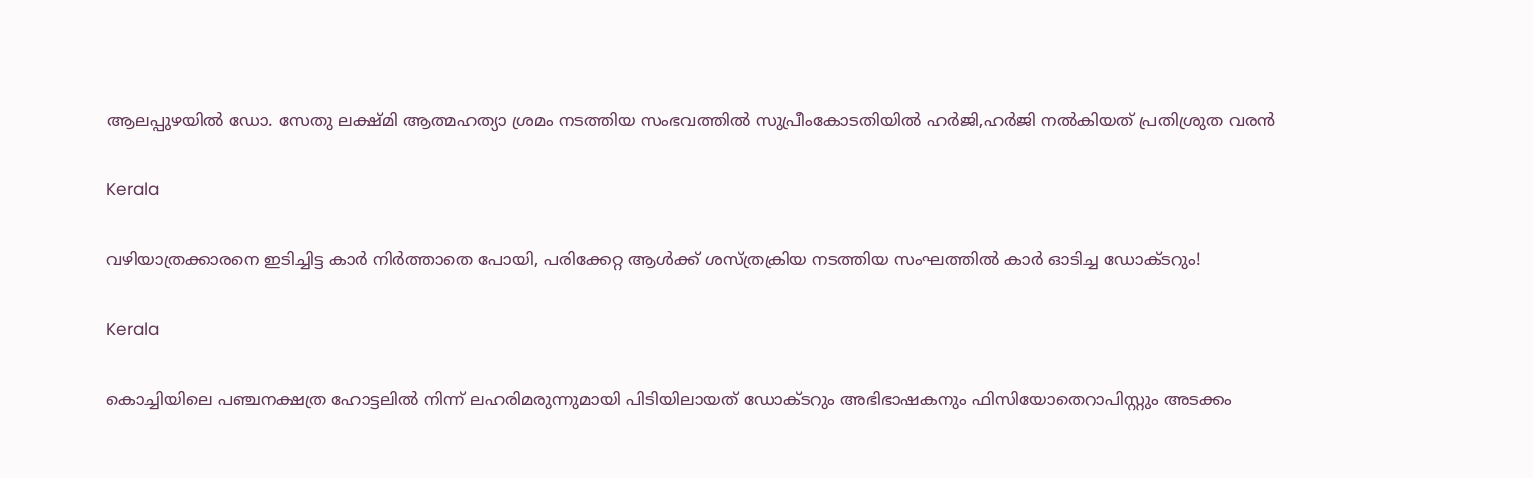ആലപ്പുഴയില്‍ ഡോ. സേതു ലക്ഷ്മി ആത്മഹത്യാ ശ്രമം നടത്തിയ സംഭവത്തില്‍ സുപ്രീംകോടതിയില്‍ ഹര്‍ജി,ഹര്‍ജി നല്‍കിയത് പ്രതിശ്രുത വരന്‍

Kerala

വഴിയാത്രക്കാരനെ ഇടിച്ചിട്ട കാര്‍ നിര്‍ത്താതെ പോയി, പരിക്കേറ്റ ആള്‍ക്ക് ശസ്ത്രക്രിയ നടത്തിയ സംഘത്തില്‍ കാര്‍ ഓടിച്ച ഡോക്ടറും!

Kerala

കൊച്ചിയിലെ പഞ്ചനക്ഷത്ര ഹോട്ടലില്‍ നിന്ന് ലഹരിമരുന്നുമായി പിടിയിലായത് ഡോക്ടറും അഭിഭാഷകനും ഫിസിയോതെറാപിസ്റ്റും അടക്കം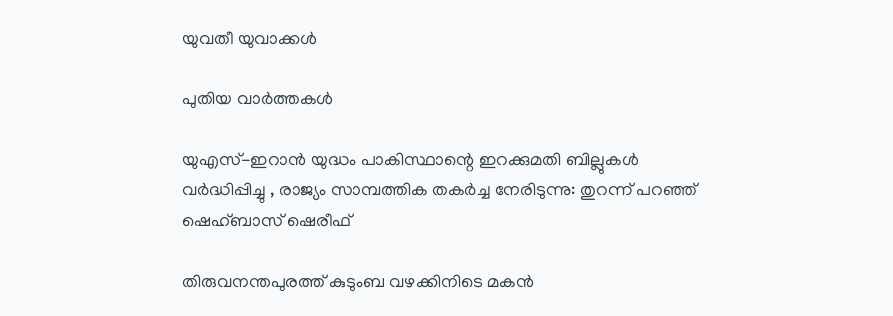യുവതീ യുവാക്കള്‍

പുതിയ വാര്‍ത്തകള്‍

യുഎസ്-ഇറാൻ യുദ്ധം പാകിസ്ഥാന്റെ ഇറക്കുമതി ബില്ലുകൾ വർദ്ധിപ്പിച്ചു , രാജ്യം സാമ്പത്തിക തകർച്ച നേരിടുന്നു: തുറന്ന് പറഞ്ഞ് ഷെഹ്ബാസ് ഷെരീഫ്

തിരുവനന്തപുരത്ത് കുടുംബ വഴക്കിനിടെ മകൻ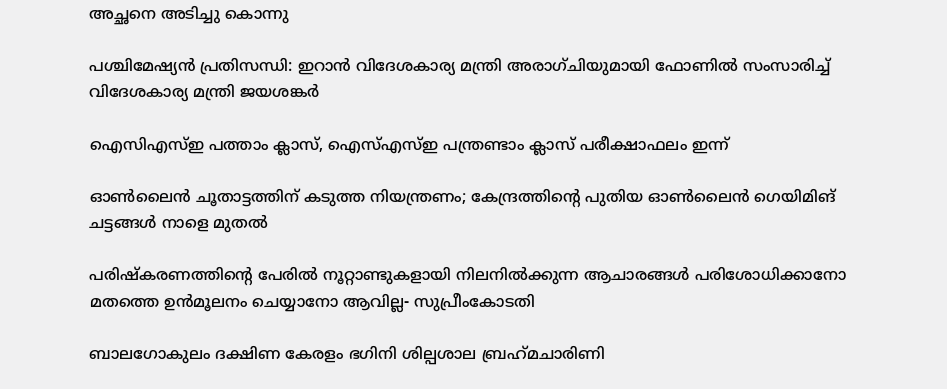അച്ഛനെ അടിച്ചു കൊന്നു

പശ്ചിമേഷ്യൻ പ്രതിസന്ധി: ഇറാൻ വിദേശകാര്യ മന്ത്രി അരാഗ്ചിയുമായി ഫോണിൽ സംസാരിച്ച് വിദേശകാര്യ മന്ത്രി ജയശങ്കർ

ഐസിഎസ്ഇ പത്താം ക്ലാസ്, ഐസ്എസ്ഇ പന്ത്രണ്ടാം ക്ലാസ് പരീക്ഷാഫലം ഇന്ന്

ഓൺലൈൻ ചൂതാട്ടത്തിന് കടുത്ത നിയന്ത്രണം; കേന്ദ്രത്തിന്റെ പുതിയ ഓൺലൈൻ ഗെയിമിങ് ചട്ടങ്ങൾ നാളെ മുതൽ

പരിഷ്കരണത്തിന്റെ പേരിൽ നൂറ്റാണ്ടുകളായി നിലനിൽക്കുന്ന ആചാരങ്ങൾ പരിശോധിക്കാനോ മതത്തെ ഉൻമൂലനം ചെയ്യാനോ ആവില്ല- സുപ്രീംകോടതി

ബാലഗോകുലം ദക്ഷിണ കേരളം ഭഗിനി ശില്പശാല ബ്രഹ്‌മചാരിണി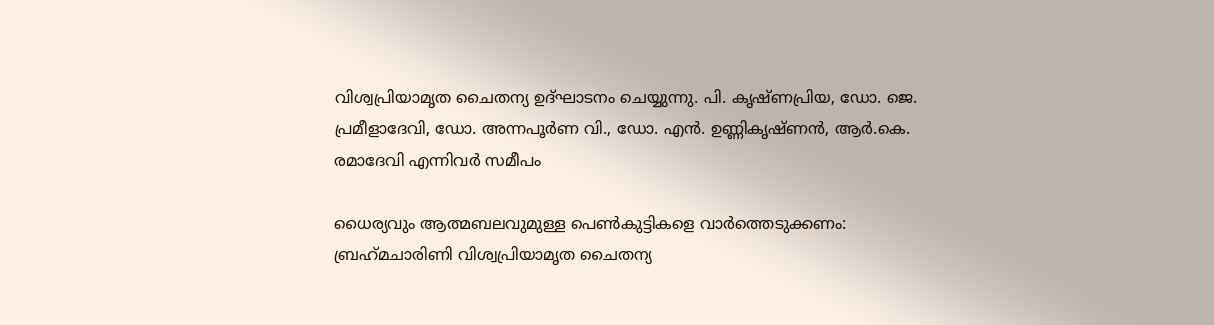വിശ്വപ്രിയാമൃത ചൈതന്യ ഉദ്ഘാടനം ചെയ്യുന്നു. പി. കൃഷ്ണപ്രിയ, ഡോ. ജെ. പ്രമീളാദേവി, ഡോ. അന്നപൂര്‍ണ വി., ഡോ. എന്‍. ഉണ്ണികൃഷ്ണന്‍, ആര്‍.കെ. രമാദേവി എന്നിവര്‍ സമീപം

ധൈര്യവും ആത്മബലവുമുള്ള പെണ്‍കുട്ടികളെ വാര്‍ത്തെടുക്കണം: ബ്രഹ്‌മചാരിണി വിശ്വപ്രിയാമൃത ചൈതന്യ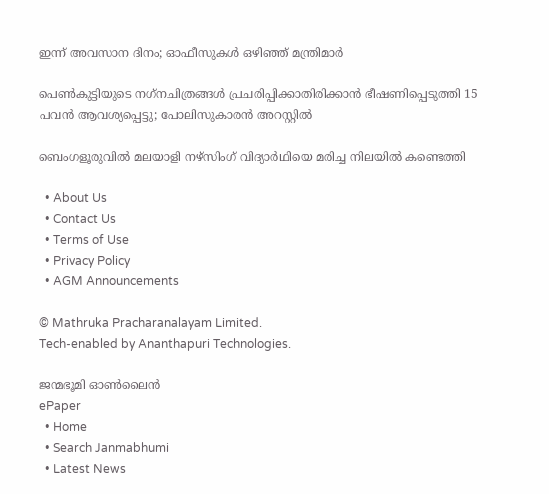ഇന്ന് അവസാന ദിനം; ഓഫീസുകള്‍ ഒഴിഞ്ഞ് മന്ത്രിമാര്‍

പെണ്‍കുട്ടിയുടെ നഗ്‌നചിത്രങ്ങള്‍ പ്രചരിപ്പിക്കാതിരിക്കാൻ ഭീഷണിപ്പെടുത്തി 15 പവന്‍ ആവശ്യപ്പെട്ടു; പോലിസുകാരന്‍ അറസ്റ്റില്‍

ബെംഗളൂരുവിൽ മലയാളി നഴ്‌സിംഗ് വിദ്യാർഥിയെ മരിച്ച നിലയിൽ കണ്ടെത്തി

  • About Us
  • Contact Us
  • Terms of Use
  • Privacy Policy
  • AGM Announcements

© Mathruka Pracharanalayam Limited.
Tech-enabled by Ananthapuri Technologies.

ജന്മഭൂമി ഓണ്‍ലൈന്‍
ePaper
  • Home
  • Search Janmabhumi
  • Latest News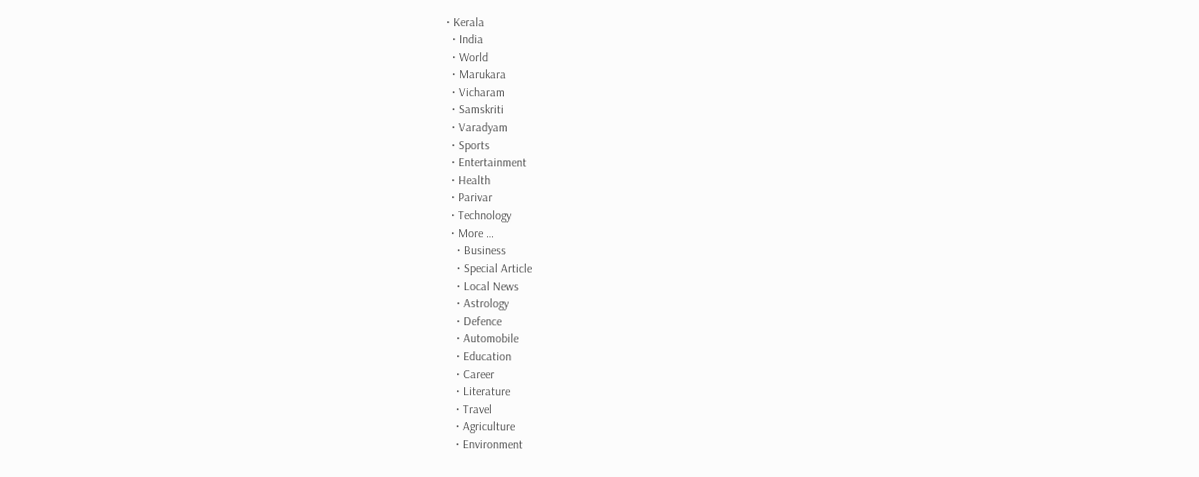• Kerala
  • India
  • World
  • Marukara
  • Vicharam
  • Samskriti
  • Varadyam
  • Sports
  • Entertainment
  • Health
  • Parivar
  • Technology
  • More …
    • Business
    • Special Article
    • Local News
    • Astrology
    • Defence
    • Automobile
    • Education
    • Career
    • Literature
    • Travel
    • Agriculture
    • Environment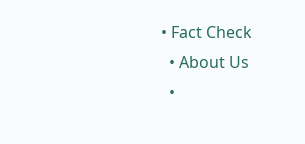• Fact Check
  • About Us
  •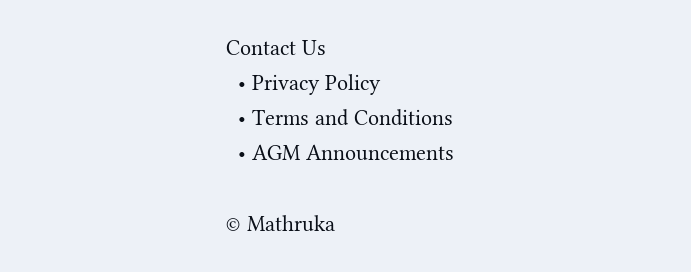Contact Us
  • Privacy Policy
  • Terms and Conditions
  • AGM Announcements

© Mathruka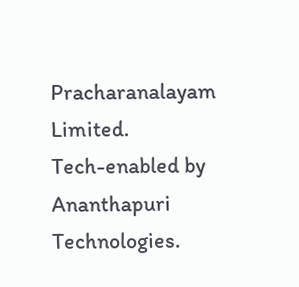Pracharanalayam Limited.
Tech-enabled by Ananthapuri Technologies.